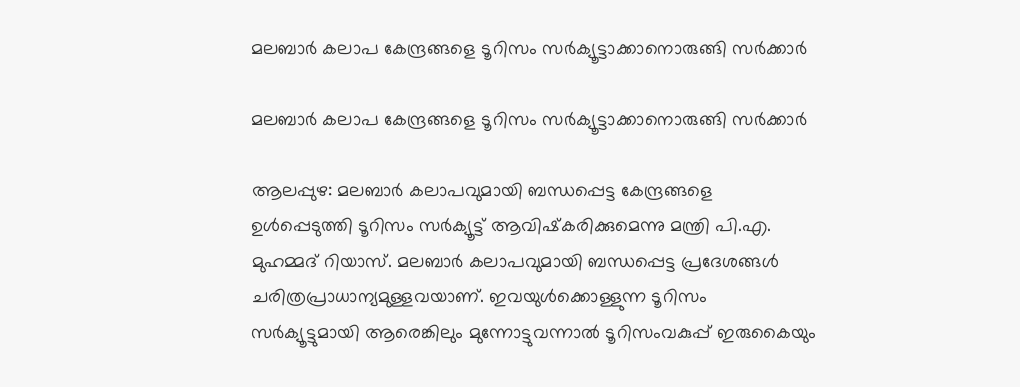മലബാര്‍ കലാപ കേന്ദ്രങ്ങളെ ടൂറിസം സര്‍ക്യൂട്ടാക്കാനൊരുങ്ങി സര്‍ക്കാര്‍

മലബാര്‍ കലാപ കേന്ദ്രങ്ങളെ ടൂറിസം സര്‍ക്യൂട്ടാക്കാനൊരുങ്ങി സര്‍ക്കാര്‍

ആലപ്പുഴ: മലബാര്‍ കലാപവുമായി ബന്ധപ്പെട്ട കേന്ദ്രങ്ങളെ ഉള്‍പ്പെടുത്തി ടൂറിസം സര്‍ക്യൂട്ട് ആവിഷ്‌കരിക്കുമെന്നു മന്ത്രി പി.എ. മുഹമ്മദ് റിയാസ്. മലബാര്‍ കലാപവുമായി ബന്ധപ്പെട്ട പ്രദേശങ്ങള്‍ ചരിത്രപ്രാധാന്യമുള്ളവയാണ്. ഇവയുള്‍ക്കൊള്ളുന്ന ടൂറിസം സര്‍ക്യൂട്ടുമായി ആരെങ്കിലും മുന്നോട്ടുവന്നാല്‍ ടൂറിസംവകുപ്പ് ഇരുകൈയും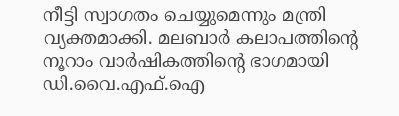നീട്ടി സ്വാഗതം ചെയ്യുമെന്നും മന്ത്രി വ്യക്തമാക്കി. മലബാര്‍ കലാപത്തിന്റെ നൂറാം വാര്‍ഷികത്തിന്റെ ഭാഗമായി ഡി.വൈ.എഫ്.ഐ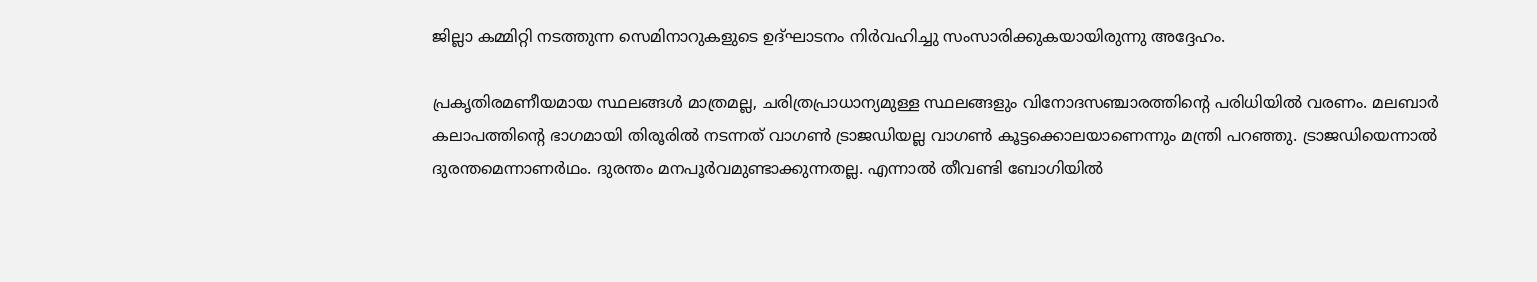ജില്ലാ കമ്മിറ്റി നടത്തുന്ന സെമിനാറുകളുടെ ഉദ്ഘാടനം നിര്‍വഹിച്ചു സംസാരിക്കുകയായിരുന്നു അദ്ദേഹം.

പ്രകൃതിരമണീയമായ സ്ഥലങ്ങള്‍ മാത്രമല്ല, ചരിത്രപ്രാധാന്യമുള്ള സ്ഥലങ്ങളും വിനോദസഞ്ചാരത്തിന്റെ പരിധിയില്‍ വരണം. മലബാര്‍ കലാപത്തിന്റെ ഭാഗമായി തിരൂരില്‍ നടന്നത് വാഗണ്‍ ട്രാജഡിയല്ല വാഗണ്‍ കൂട്ടക്കൊലയാണെന്നും മന്ത്രി പറഞ്ഞു. ട്രാജഡിയെന്നാല്‍ ദുരന്തമെന്നാണര്‍ഥം. ദുരന്തം മനപൂര്‍വമുണ്ടാക്കുന്നതല്ല. എന്നാല്‍ തീവണ്ടി ബോഗിയില്‍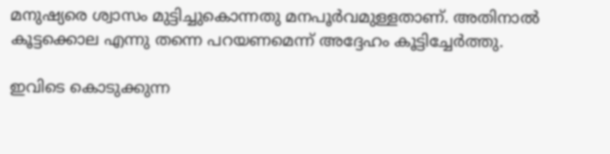മനുഷ്യരെ ശ്വാസം മുട്ടിച്ചുകൊന്നതു മനപൂര്‍വമുള്ളതാണ്. അതിനാല്‍ കൂട്ടക്കൊല എന്നു തന്നെ പറയണമെന്ന് അദ്ദേഹം കൂട്ടിച്ചേര്‍ത്തു.

ഇവിടെ കൊടുക്കുന്ന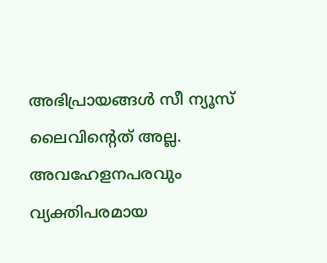അഭിപ്രായങ്ങള്‍ സീ ന്യൂസ് ലൈവിന്റെത് അല്ല. അവഹേളനപരവും വ്യക്തിപരമായ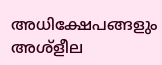അധിക്ഷേപങ്ങളും അശ്‌ളീല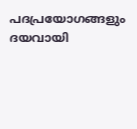പദപ്രയോഗങ്ങളും ദയവായി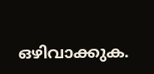ഒഴിവാക്കുക.